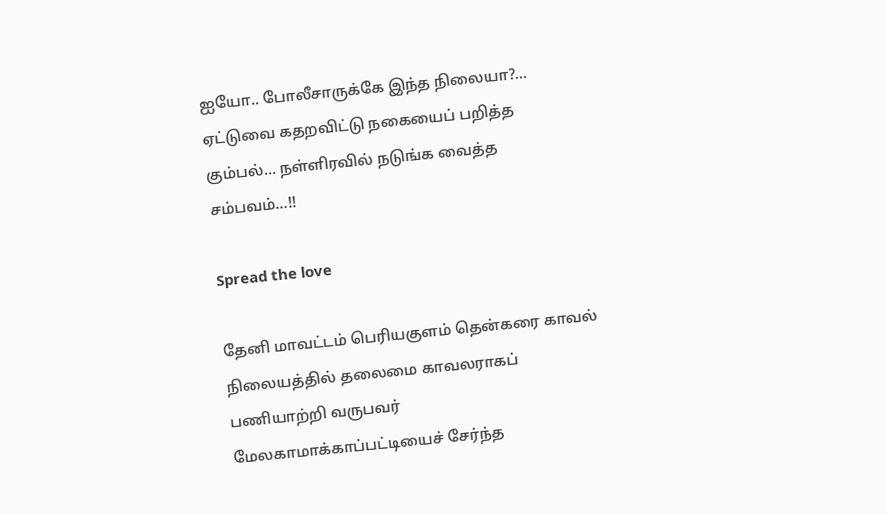ஐயோ.. போலீசாருக்கே இந்த நிலையா?… ஏட்டுவை கதறவிட்டு நகையைப் பறித்த கும்பல்… நள்ளிரவில் நடுங்க வைத்த சம்பவம்…!!

Spread the love

தேனி மாவட்டம் பெரியகுளம் தென்கரை காவல் நிலையத்தில் தலைமை காவலராகப் பணியாற்றி வருபவர் மேலகாமாக்காப்பட்டியைச் சேர்ந்த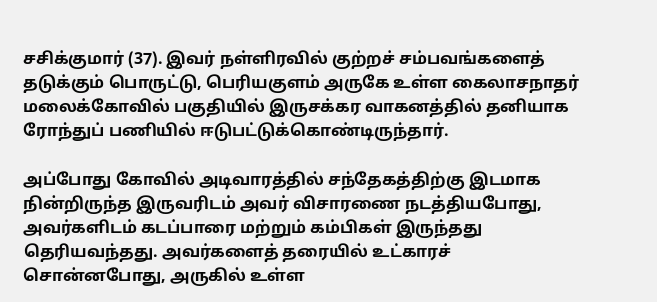சசிக்குமார் (37). இவர் நள்ளிரவில் குற்றச் சம்பவங்களைத் தடுக்கும் பொருட்டு, பெரியகுளம் அருகே உள்ள கைலாசநாதர் மலைக்கோவில் பகுதியில் இருசக்கர வாகனத்தில் தனியாக ரோந்துப் பணியில் ஈடுபட்டுக்கொண்டிருந்தார்.

அப்போது கோவில் அடிவாரத்தில் சந்தேகத்திற்கு இடமாக நின்றிருந்த இருவரிடம் அவர் விசாரணை நடத்தியபோது, அவர்களிடம் கடப்பாரை மற்றும் கம்பிகள் இருந்தது தெரியவந்தது. அவர்களைத் தரையில் உட்காரச் சொன்னபோது, அருகில் உள்ள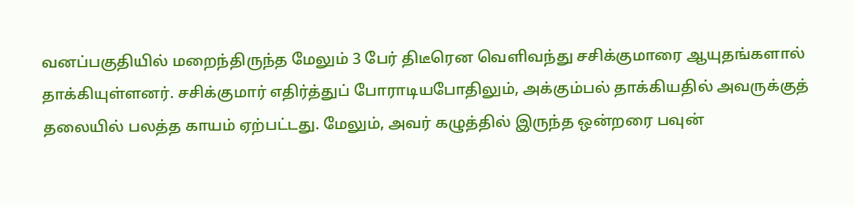வனப்பகுதியில் மறைந்திருந்த மேலும் 3 பேர் திடீரென வெளிவந்து சசிக்குமாரை ஆயுதங்களால் தாக்கியுள்ளனர். சசிக்குமார் எதிர்த்துப் போராடியபோதிலும், அக்கும்பல் தாக்கியதில் அவருக்குத் தலையில் பலத்த காயம் ஏற்பட்டது. மேலும், அவர் கழுத்தில் இருந்த ஒன்றரை பவுன்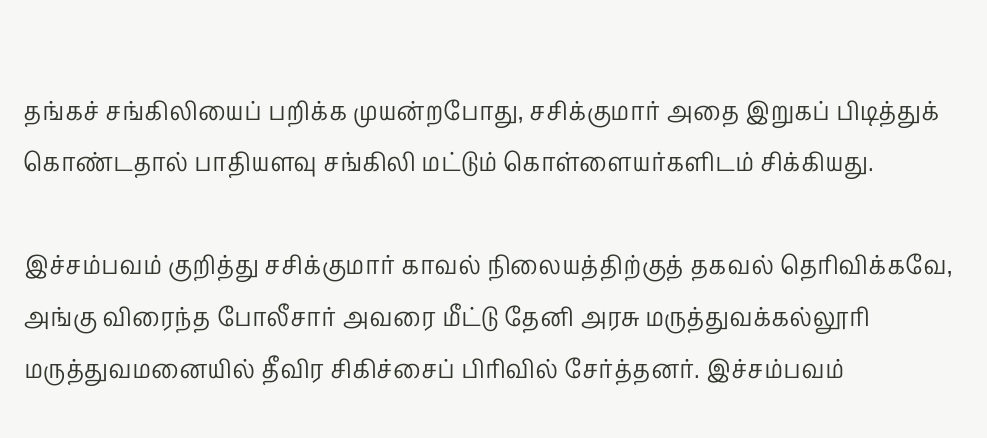தங்கச் சங்கிலியைப் பறிக்க முயன்றபோது, சசிக்குமார் அதை இறுகப் பிடித்துக் கொண்டதால் பாதியளவு சங்கிலி மட்டும் கொள்ளையர்களிடம் சிக்கியது.

இச்சம்பவம் குறித்து சசிக்குமார் காவல் நிலையத்திற்குத் தகவல் தெரிவிக்கவே, அங்கு விரைந்த போலீசார் அவரை மீட்டு தேனி அரசு மருத்துவக்கல்லூரி மருத்துவமனையில் தீவிர சிகிச்சைப் பிரிவில் சேர்த்தனர். இச்சம்பவம்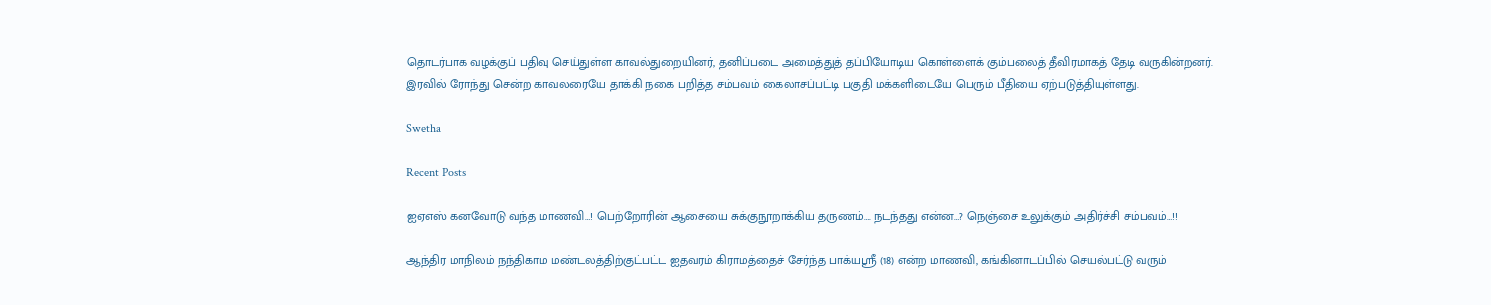தொடர்பாக வழக்குப் பதிவு செய்துள்ள காவல்துறையினர், தனிப்படை அமைத்துத் தப்பியோடிய கொள்ளைக் கும்பலைத் தீவிரமாகத் தேடி வருகின்றனர். இரவில் ரோந்து சென்ற காவலரையே தாக்கி நகை பறித்த சம்பவம் கைலாசப்பட்டி பகுதி மக்களிடையே பெரும் பீதியை ஏற்படுத்தியுள்ளது.

Swetha

Recent Posts

ஐஏஎஸ் கனவோடு வந்த மாணவி…! பெற்றோரின் ஆசையை சுக்குநூறாக்கிய தருணம்…. நடந்தது என்ன…? நெஞ்சை உலுக்கும் அதிர்ச்சி சம்பவம்…!!

ஆந்திர மாநிலம் நந்திகாம மண்டலத்திற்குட்பட்ட ஐதவரம் கிராமத்தைச் சேர்ந்த பாக்யஸ்ரீ (18) என்ற மாணவி, கங்கினாடப்பில் செயல்பட்டு வரும்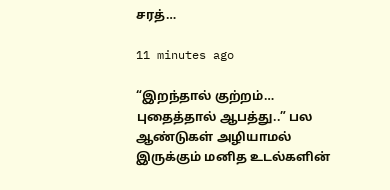சரத்…

11 minutes ago

“இறந்தால் குற்றம்… புதைத்தால் ஆபத்து..” பல ஆண்டுகள் அழியாமல் இருக்கும் மனித உடல்களின்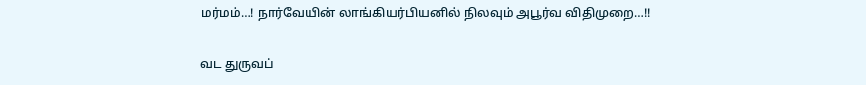மர்மம்…! நார்வேயின் லாங்கியர்பியனில் நிலவும் அபூர்வ விதிமுறை…!!

வட துருவப்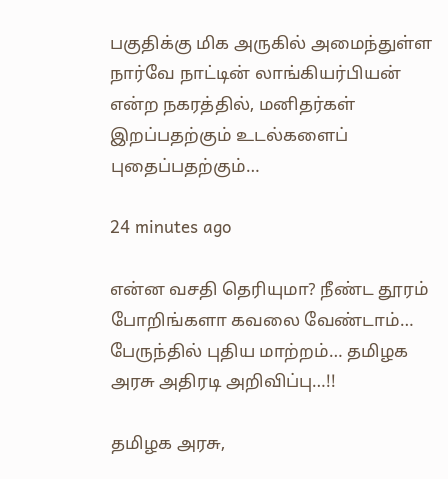பகுதிக்கு மிக அருகில் அமைந்துள்ள நார்வே நாட்டின் லாங்கியர்பியன் என்ற நகரத்தில், மனிதர்கள் இறப்பதற்கும் உடல்களைப் புதைப்பதற்கும்…

24 minutes ago

என்ன வசதி தெரியுமா? நீண்ட தூரம் போறிங்களா கவலை வேண்டாம்… பேருந்தில் புதிய மாற்றம்… தமிழக அரசு அதிரடி அறிவிப்பு…!!

தமிழக அரசு,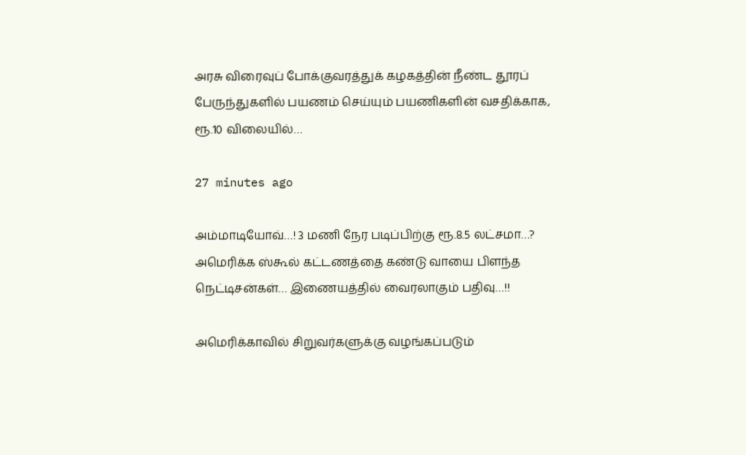அரசு விரைவுப் போக்குவரத்துக் கழகத்தின் நீண்ட தூரப் பேருந்துகளில் பயணம் செய்யும் பயணிகளின் வசதிக்காக, ரூ.10 விலையில்…

27 minutes ago

அம்மாடியோவ்…! 3 மணி நேர படிப்பிற்கு ரூ.8.5 லட்சமா…? அமெரிக்க ஸ்கூல் கட்டணத்தை கண்டு வாயை பிளந்த நெட்டிசன்கள்… இணையத்தில் வைரலாகும் பதிவு…!!

அமெரிக்காவில் சிறுவர்களுக்கு வழங்கப்படும்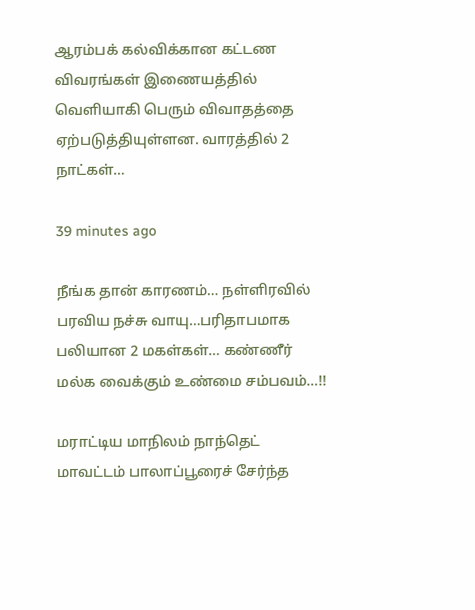ஆரம்பக் கல்விக்கான கட்டண விவரங்கள் இணையத்தில் வெளியாகி பெரும் விவாதத்தை ஏற்படுத்தியுள்ளன. வாரத்தில் 2 நாட்கள்…

39 minutes ago

நீங்க தான் காரணம்… நள்ளிரவில் பரவிய நச்சு வாயு…பரிதாபமாக பலியான 2 மகள்கள்… கண்ணீர் மல்க வைக்கும் உண்மை சம்பவம்…!!

மராட்டிய மாநிலம் நாந்தெட் மாவட்டம் பாலாப்பூரைச் சேர்ந்த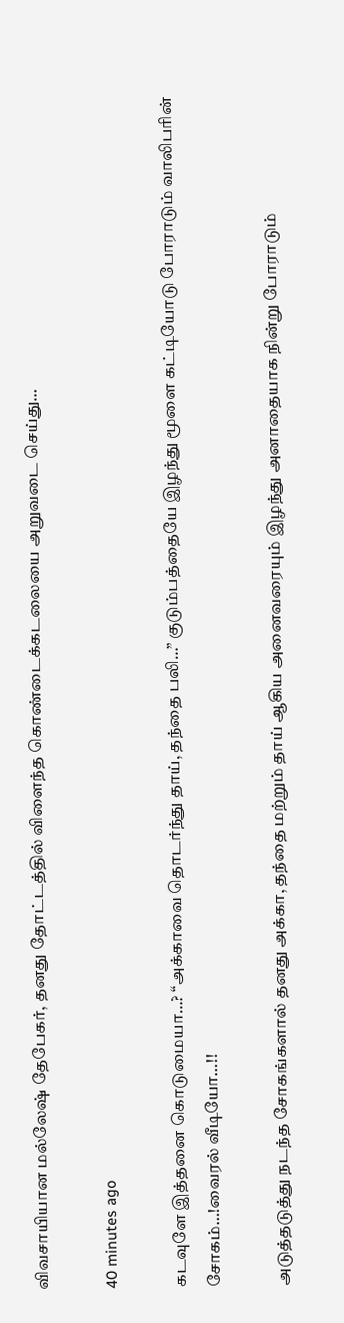விவசாயியான மல்லேஷ் தேபேகர், தனது தோட்டத்தில் விளைந்த கொண்டைக்கடலையை அறுவடை செய்து…

40 minutes ago

கடவுளே இத்தனை கொடுமையா…? “அக்காவை தொடர்ந்து தாய், தந்தை பலி…” குடும்பத்தையே இழந்து மூளை கட்டியோடு போராடும் வாலிபரின் சோகம்…!வைரல் வீடியோ…!!

அடுத்தடுத்து நடந்த சோகங்களால் தனது அக்கா, தந்தை மற்றும் தாய் ஆகிய அனைவரையும் இழந்து அனாதையாக நின்று போராடும்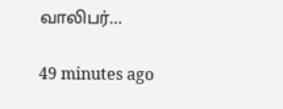வாலிபர்…

49 minutes ago